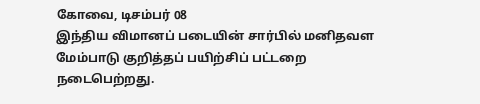கோவை, டிசம்பர் 08
இந்திய விமானப் படையின் சார்பில் மனிதவள மேம்பாடு குறித்தப் பயிற்சிப் பட்டறை நடைபெற்றது.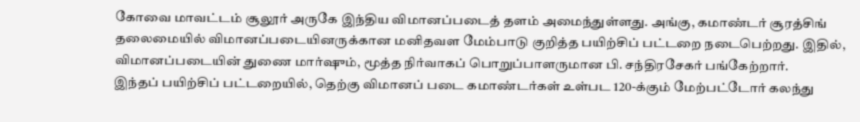கோவை மாவட்டம் சூலூர் அருகே இந்திய விமானப்படைத் தளம் அமைந்துள்ளது. அங்கு, கமாண்டர் சூரத்சிங் தலைமையில் விமானப்படையினருக்கான மனிதவள மேம்பாடு குறித்த பயிற்சிப் பட்டறை நடைபெற்றது. இதில், விமானப்படையின் துணை மார்ஷும், மூத்த நிர்வாகப் பொறுப்பாளருமான பி. சந்திரசேகர் பங்கேற்றார்.
இந்தப் பயிற்சிப் பட்டறையில், தெற்கு விமானப் படை கமாண்டர்கள் உள்பட 120-க்கும் மேற்பட்டோர் கலந்து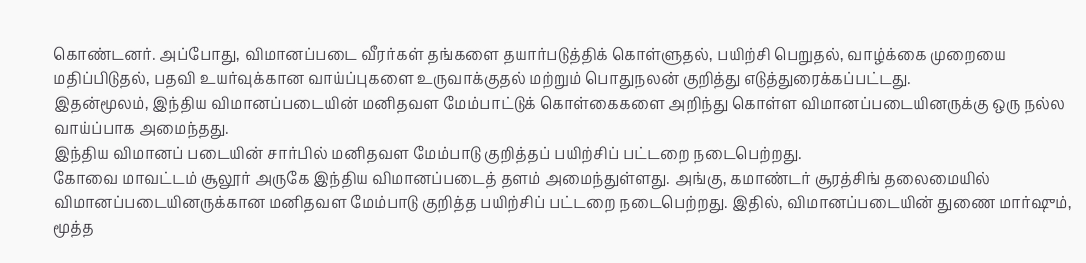கொண்டனர். அப்போது, விமானப்படை வீரர்கள் தங்களை தயார்படுத்திக் கொள்ளுதல், பயிற்சி பெறுதல், வாழ்க்கை முறையை மதிப்பிடுதல், பதவி உயர்வுக்கான வாய்ப்புகளை உருவாக்குதல் மற்றும் பொதுநலன் குறித்து எடுத்துரைக்கப்பட்டது.
இதன்மூலம், இந்திய விமானப்படையின் மனிதவள மேம்பாட்டுக் கொள்கைகளை அறிந்து கொள்ள விமானப்படையினருக்கு ஒரு நல்ல வாய்ப்பாக அமைந்தது.
இந்திய விமானப் படையின் சார்பில் மனிதவள மேம்பாடு குறித்தப் பயிற்சிப் பட்டறை நடைபெற்றது.
கோவை மாவட்டம் சூலூர் அருகே இந்திய விமானப்படைத் தளம் அமைந்துள்ளது. அங்கு, கமாண்டர் சூரத்சிங் தலைமையில் விமானப்படையினருக்கான மனிதவள மேம்பாடு குறித்த பயிற்சிப் பட்டறை நடைபெற்றது. இதில், விமானப்படையின் துணை மார்ஷும், மூத்த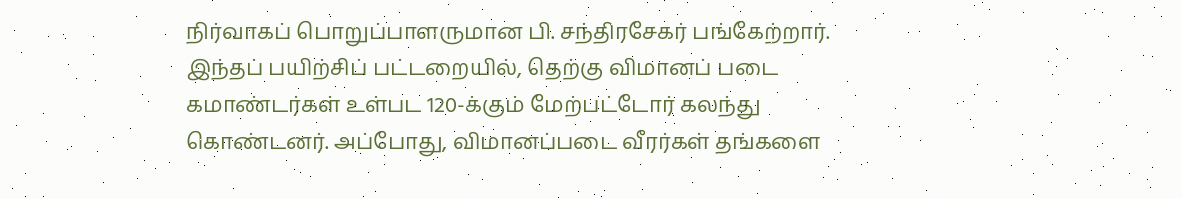நிர்வாகப் பொறுப்பாளருமான பி. சந்திரசேகர் பங்கேற்றார்.
இந்தப் பயிற்சிப் பட்டறையில், தெற்கு விமானப் படை கமாண்டர்கள் உள்பட 120-க்கும் மேற்பட்டோர் கலந்து கொண்டனர். அப்போது, விமானப்படை வீரர்கள் தங்களை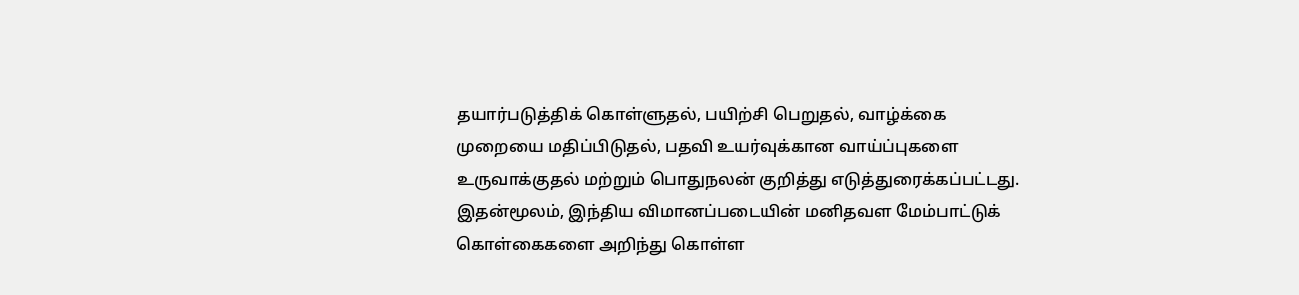தயார்படுத்திக் கொள்ளுதல், பயிற்சி பெறுதல், வாழ்க்கை முறையை மதிப்பிடுதல், பதவி உயர்வுக்கான வாய்ப்புகளை உருவாக்குதல் மற்றும் பொதுநலன் குறித்து எடுத்துரைக்கப்பட்டது.
இதன்மூலம், இந்திய விமானப்படையின் மனிதவள மேம்பாட்டுக் கொள்கைகளை அறிந்து கொள்ள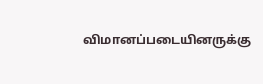விமானப்படையினருக்கு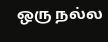ஒரு நல்ல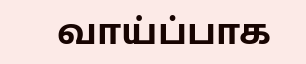வாய்ப்பாக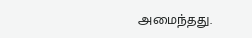அமைந்தது.